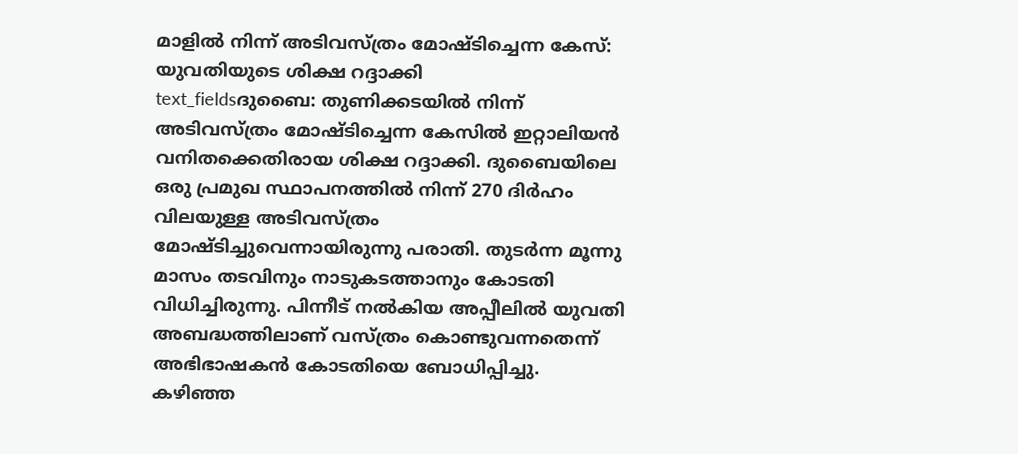മാളിൽ നിന്ന് അടിവസ്ത്രം മോഷ്ടിച്ചെന്ന കേസ്: യുവതിയുടെ ശിക്ഷ റദ്ദാക്കി
text_fieldsദുബൈ: തുണിക്കടയിൽ നിന്ന് അടിവസ്ത്രം മോഷ്ടിച്ചെന്ന കേസിൽ ഇറ്റാലിയൻ വനിതക്കെതിരായ ശിക്ഷ റദ്ദാക്കി. ദുബൈയിലെ ഒരു പ്രമുഖ സ്ഥാപനത്തിൽ നിന്ന് 270 ദിർഹം വിലയുള്ള അടിവസ്ത്രം മോഷ്ടിച്ചുവെന്നായിരുന്നു പരാതി. തുടർന്ന മൂന്നു മാസം തടവിനും നാടുകടത്താനും കോടതി വിധിച്ചിരുന്നു. പിന്നീട് നൽകിയ അപ്പീലിൽ യുവതി അബദ്ധത്തിലാണ് വസ്ത്രം കൊണ്ടുവന്നതെന്ന് അഭിഭാഷകൻ കോടതിയെ ബോധിപ്പിച്ചു.
കഴിഞ്ഞ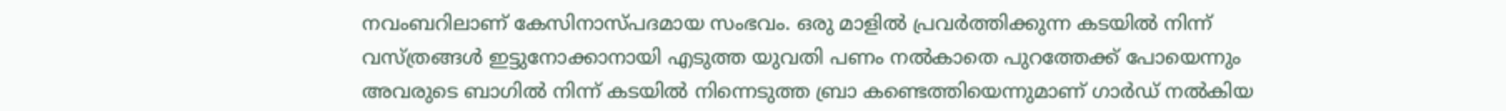നവംബറിലാണ് കേസിനാസ്പദമായ സംഭവം. ഒരു മാളിൽ പ്രവർത്തിക്കുന്ന കടയിൽ നിന്ന് വസ്ത്രങ്ങൾ ഇട്ടുനോക്കാനായി എടുത്ത യുവതി പണം നൽകാതെ പുറത്തേക്ക് പോയെന്നും അവരുടെ ബാഗിൽ നിന്ന് കടയിൽ നിന്നെടുത്ത ബ്രാ കണ്ടെത്തിയെന്നുമാണ് ഗാർഡ് നൽകിയ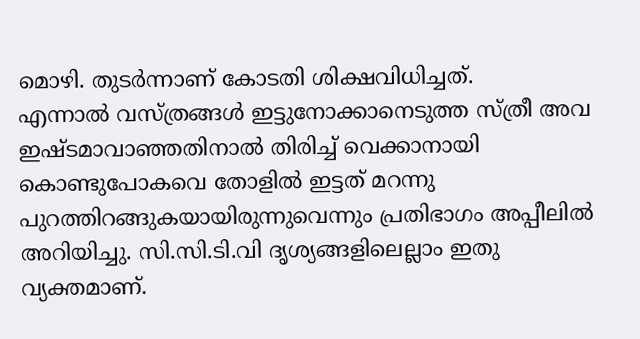മൊഴി. തുടർന്നാണ് കോടതി ശിക്ഷവിധിച്ചത്.
എന്നാൽ വസ്ത്രങ്ങൾ ഇട്ടുനോക്കാനെടുത്ത സ്ത്രീ അവ ഇഷ്ടമാവാഞ്ഞതിനാൽ തിരിച്ച് വെക്കാനായി കൊണ്ടുപോകവെ തോളിൽ ഇട്ടത് മറന്നു പുറത്തിറങ്ങുകയായിരുന്നുവെന്നും പ്രതിഭാഗം അപ്പീലിൽ അറിയിച്ചു. സി.സി.ടി.വി ദൃശ്യങ്ങളിലെല്ലാം ഇതു വ്യക്തമാണ്.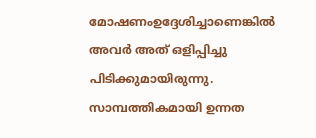മോഷണംഉദ്ദേശിച്ചാണെങ്കിൽ അവർ അത് ഒളിപ്പിച്ചു പിടിക്കുമായിരുന്നു. സാമ്പത്തികമായി ഉന്നത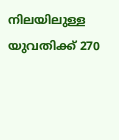നിലയിലുള്ള യുവതിക്ക് 270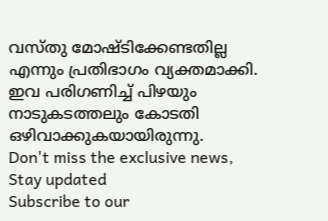വസ്തു മോഷ്ടിക്കേണ്ടതില്ല എന്നും പ്രതിഭാഗം വ്യക്തമാക്കി. ഇവ പരിഗണിച്ച് പിഴയും നാടുകടത്തലും കോടതി ഒഴിവാക്കുകയായിരുന്നു.
Don't miss the exclusive news, Stay updated
Subscribe to our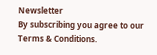Newsletter
By subscribing you agree to our Terms & Conditions.